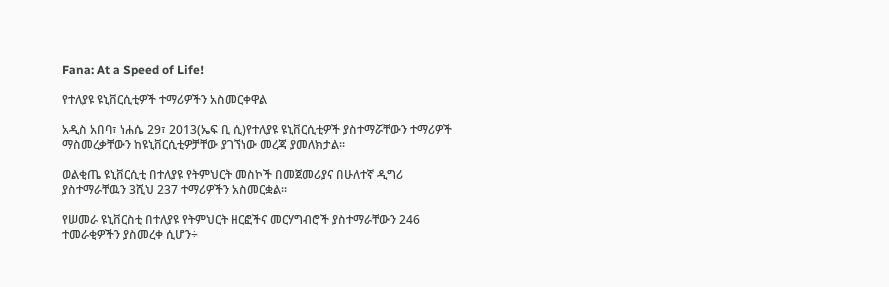Fana: At a Speed of Life!

የተለያዩ ዩኒቨርሲቲዎች ተማሪዎችን አስመርቀዋል

አዲስ አበባ፣ ነሐሴ 29፣ 2013(ኤፍ ቢ ሲ)የተለያዩ ዩኒቨርሲቲዎች ያስተማሯቸውን ተማሪዎች ማስመረቃቸውን ከዩኒቨርሲቲዎቻቸው ያገኘነው መረጃ ያመለክታል፡፡

ወልቂጤ ዩኒቨርሲቲ በተለያዩ የትምህርት መስኮች በመጀመሪያና በሁለተኛ ዲግሪ ያስተማራቸዉን 3ሺህ 237 ተማሪዎችን አስመርቋል፡፡

የሠመራ ዩኒቨርስቲ በተለያዩ የትምህርት ዘርፎችና መርሃግብሮች ያስተማራቸውን 246 ተመራቂዎችን ያስመረቀ ሲሆን÷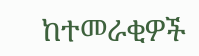ከተመራቂዎች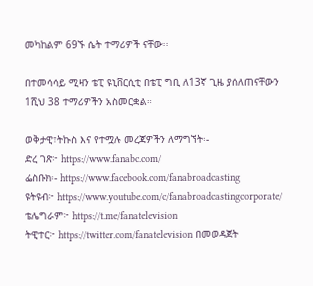መካከልም 69ኙ ሴት ተማሪዎች ናቸው፡፡

በተመሳሳይ ሚዛን ቴፒ ዩኒቨርሲቲ በቴፒ ግቢ ለ13ኛ ጊዜ ያሰለጠናቸውን 1ሺህ 38 ተማሪዎችን አስመርቋል።

ወቅታዊ፣ትኩስ እና የተሟሉ መረጃዎችን ለማግኘት፡-
ድረ ገጽ፦ https://www.fanabc.com/
ፌስቡክ፡- https://www.facebook.com/fanabroadcasting
ዩትዩብ፦ https://www.youtube.com/c/fanabroadcastingcorporate/
ቴሌግራም፦ https://t.me/fanatelevision
ትዊተር፦ https://twitter.com/fanatelevision በመወዳጀት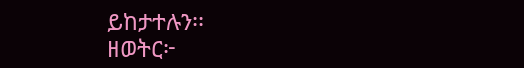ይከታተሉን፡፡
ዘወትር፦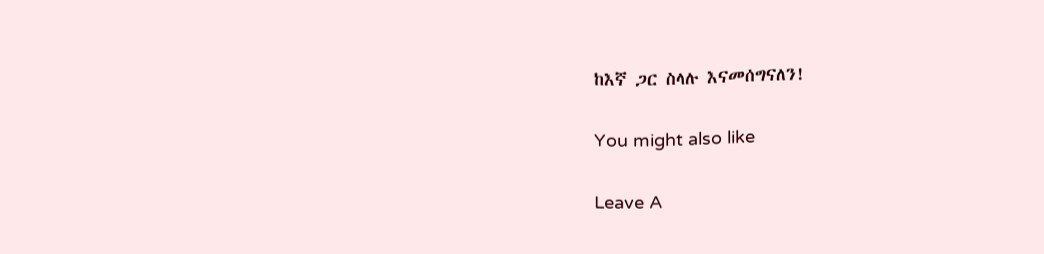ከእኛ ጋር ስላሉ እናመሰግናለን!

You might also like

Leave A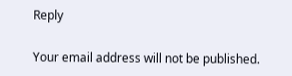Reply

Your email address will not be published.